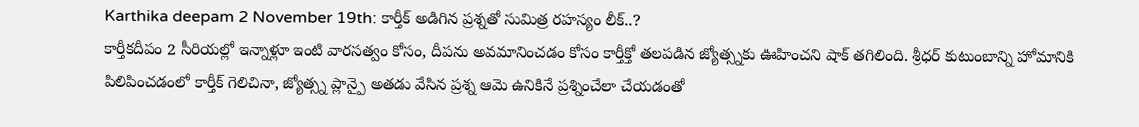Karthika deepam 2 November 19th: కార్తీక్ అడిగిన ప్రశ్నతో సుమిత్ర రహస్యం లీక్..?
కార్తీకదీపం 2 సీరియల్లో ఇన్నాళ్లూ ఇంటి వారసత్వం కోసం, దీపను అవమానించడం కోసం కార్తీక్తో తలపడిన జ్యోత్స్నకు ఊహించని షాక్ తగిలింది. శ్రీధర్ కుటుంబాన్ని హోమానికి పిలిపించడంలో కార్తీక్ గెలిచినా, జ్యోత్స్న ప్లాన్పై అతడు వేసిన ప్రశ్న ఆమె ఉనికినే ప్రశ్నించేలా చేయడంతో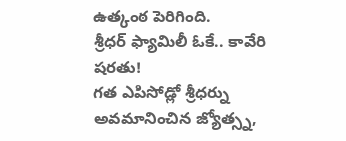ఉత్కంఠ పెరిగింది.
శ్రీధర్ ఫ్యామిలీ ఓకే.. కావేరి షరతు!
గత ఎపిసోడ్లో శ్రీధర్ను అవమానించిన జ్యోత్స్న,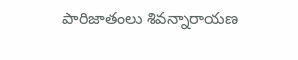పారిజాతంలు శివన్నారాయణ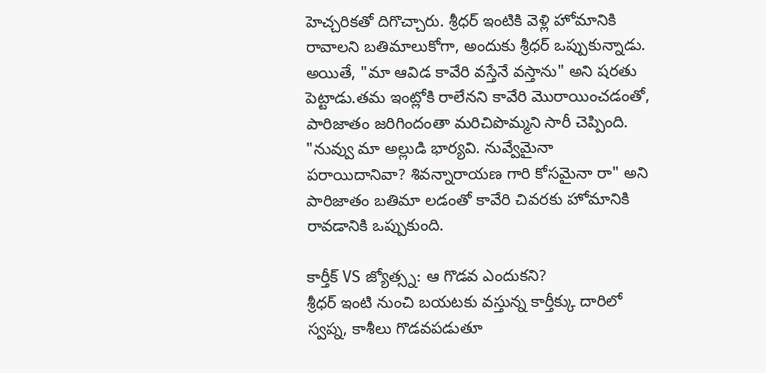హెచ్చరికతో దిగొచ్చారు. శ్రీధర్ ఇంటికి వెళ్లి హోమానికి రావాలని బతిమాలుకోగా, అందుకు శ్రీధర్ ఒప్పుకున్నాడు. అయితే, "మా ఆవిడ కావేరి వస్తేనే వస్తాను" అని షరతు పెట్టాడు.తమ ఇంట్లోకి రాలేనని కావేరి మొరాయించడంతో, పారిజాతం జరిగిందంతా మరిచిపొమ్మని సారీ చెప్పింది. "నువ్వు మా అల్లుడి భార్యవి. నువ్వేమైనా పరాయిదానివా? శివన్నారాయణ గారి కోసమైనా రా" అని పారిజాతం బతిమా లడంతో కావేరి చివరకు హోమానికి రావడానికి ఒప్పుకుంది.

కార్తీక్ VS జ్యోత్స్న: ఆ గొడవ ఎందుకని?
శ్రీధర్ ఇంటి నుంచి బయటకు వస్తున్న కార్తీక్కు దారిలో స్వప్న, కాశీలు గొడవపడుతూ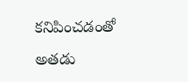కనిపించడంతో అతడు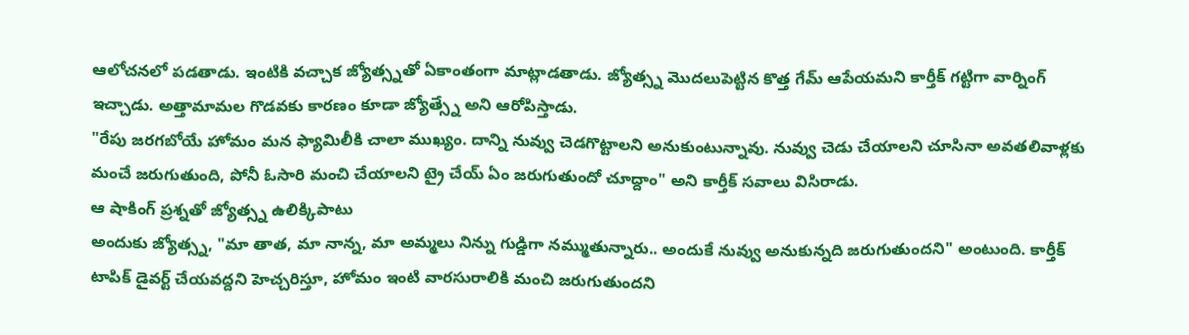ఆలోచనలో పడతాడు. ఇంటికి వచ్చాక జ్యోత్స్నతో ఏకాంతంగా మాట్లాడతాడు. జ్యోత్స్న మొదలుపెట్టిన కొత్త గేమ్ ఆపేయమని కార్తీక్ గట్టిగా వార్నింగ్ ఇచ్చాడు. అత్తామామల గొడవకు కారణం కూడా జ్యోత్స్నే అని ఆరోపిస్తాడు.
"రేపు జరగబోయే హోమం మన ఫ్యామిలీకి చాలా ముఖ్యం. దాన్ని నువ్వు చెడగొట్టాలని అనుకుంటున్నావు. నువ్వు చెడు చేయాలని చూసినా అవతలివాళ్లకు మంచే జరుగుతుంది, పోనీ ఓసారి మంచి చేయాలని ట్రై చేయ్ ఏం జరుగుతుందో చూద్దాం" అని కార్తీక్ సవాలు విసిరాడు.
ఆ షాకింగ్ ప్రశ్నతో జ్యోత్స్న ఉలిక్కిపాటు
అందుకు జ్యోత్స్న, "మా తాత, మా నాన్న, మా అమ్మలు నిన్ను గుడ్డిగా నమ్ముతున్నారు.. అందుకే నువ్వు అనుకున్నది జరుగుతుందని" అంటుంది. కార్తీక్ టాపిక్ డైవర్ట్ చేయవద్దని హెచ్చరిస్తూ, హోమం ఇంటి వారసురాలికి మంచి జరుగుతుందని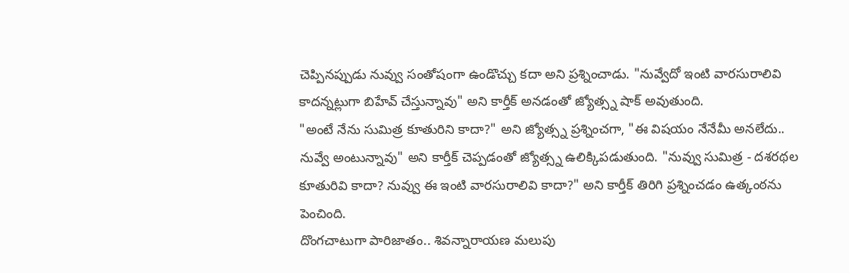చెప్పినప్పుడు నువ్వు సంతోషంగా ఉండొచ్చు కదా అని ప్రశ్నించాడు. "నువ్వేదో ఇంటి వారసురాలివి కాదన్నట్లుగా బిహేవ్ చేస్తున్నావు" అని కార్తీక్ అనడంతో జ్యోత్స్న షాక్ అవుతుంది.
"అంటే నేను సుమిత్ర కూతురిని కాదా?" అని జ్యోత్స్న ప్రశ్నించగా, "ఈ విషయం నేనేమీ అనలేదు.. నువ్వే అంటున్నావు" అని కార్తీక్ చెప్పడంతో జ్యోత్స్న ఉలిక్కిపడుతుంది. "నువ్వు సుమిత్ర - దశరథల కూతురివి కాదా? నువ్వు ఈ ఇంటి వారసురాలివి కాదా?" అని కార్తీక్ తిరిగి ప్రశ్నించడం ఉత్కంఠను పెంచింది.
దొంగచాటుగా పారిజాతం.. శివన్నారాయణ మలుపు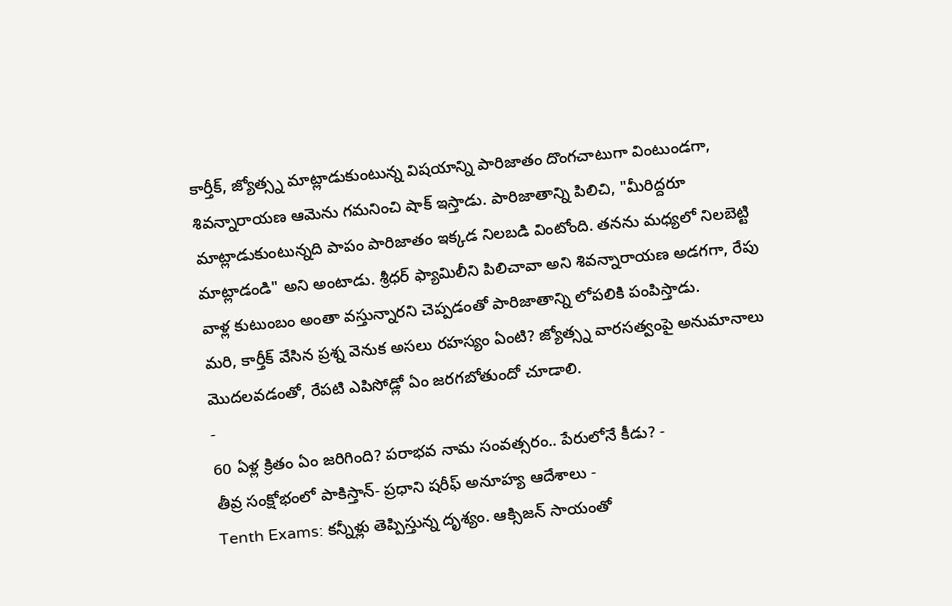కార్తీక్, జ్యోత్స్న మాట్లాడుకుంటున్న విషయాన్ని పారిజాతం దొంగచాటుగా వింటుండగా, శివన్నారాయణ ఆమెను గమనించి షాక్ ఇస్తాడు. పారిజాతాన్ని పిలిచి, "మీరిద్దరూ మాట్లాడుకుంటున్నది పాపం పారిజాతం ఇక్కడ నిలబడి వింటోంది. తనను మధ్యలో నిలబెట్టి మాట్లాడండి" అని అంటాడు. శ్రీధర్ ఫ్యామిలీని పిలిచావా అని శివన్నారాయణ అడగగా, రేపు వాళ్ల కుటుంబం అంతా వస్తున్నారని చెప్పడంతో పారిజాతాన్ని లోపలికి పంపిస్తాడు.
మరి, కార్తీక్ వేసిన ప్రశ్న వెనుక అసలు రహస్యం ఏంటి? జ్యోత్స్న వారసత్వంపై అనుమానాలు మొదలవడంతో, రేపటి ఎపిసోడ్లో ఏం జరగబోతుందో చూడాలి.
-
60 ఏళ్ల క్రితం ఏం జరిగింది? పరాభవ నామ సంవత్సరం.. పేరులోనే కీడు? -
తీవ్ర సంక్షోభంలో పాకిస్తాన్- ప్రధాని షరీఫ్ అనూహ్య ఆదేశాలు -
Tenth Exams: కన్నీళ్లు తెప్పిస్తున్న దృశ్యం. ఆక్సిజన్ సాయంతో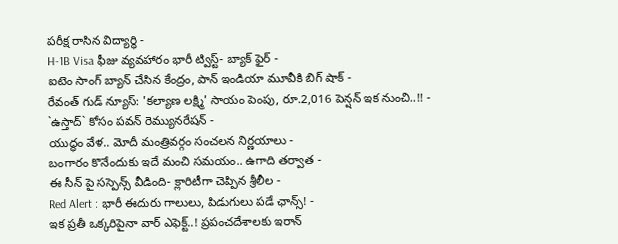పరీక్ష రాసిన విద్యార్ధి -
H-1B Visa ఫీజు వ్యవహారం భారీ ట్విస్ట్- బ్యాక్ ఫైర్ -
ఐటెం సాంగ్ బ్యాన్ చేసిన కేంద్రం, పాన్ ఇండియా మూవీకి బిగ్ షాక్ -
రేవంత్ గుడ్ న్యూస్: 'కల్యాణ లక్ష్మి' సాయం పెంపు, రూ.2,016 పెన్షన్ ఇక నుంచి..!! -
`ఉస్తాద్` కోసం పవన్ రెమ్యునరేషన్ -
యుద్ధం వేళ.. మోదీ మంత్రివర్గం సంచలన నిర్ణయాలు -
బంగారం కొనేందుకు ఇదే మంచి సమయం.. ఉగాది తర్వాత -
ఈ సీన్ పై సస్పెన్స్ వీడింది- క్లారిటీగా చెప్పిన శ్రీలీల -
Red Alert : భారీ ఈదురు గాలులు, పిడుగులు పడే ఛాన్స్! -
ఇక ప్రతీ ఒక్కరిపైనా వార్ ఎఫెక్ట్..! ప్రపంచదేశాలకు ఇరాన్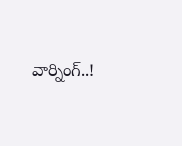వార్నింగ్..!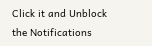Click it and Unblock the Notifications